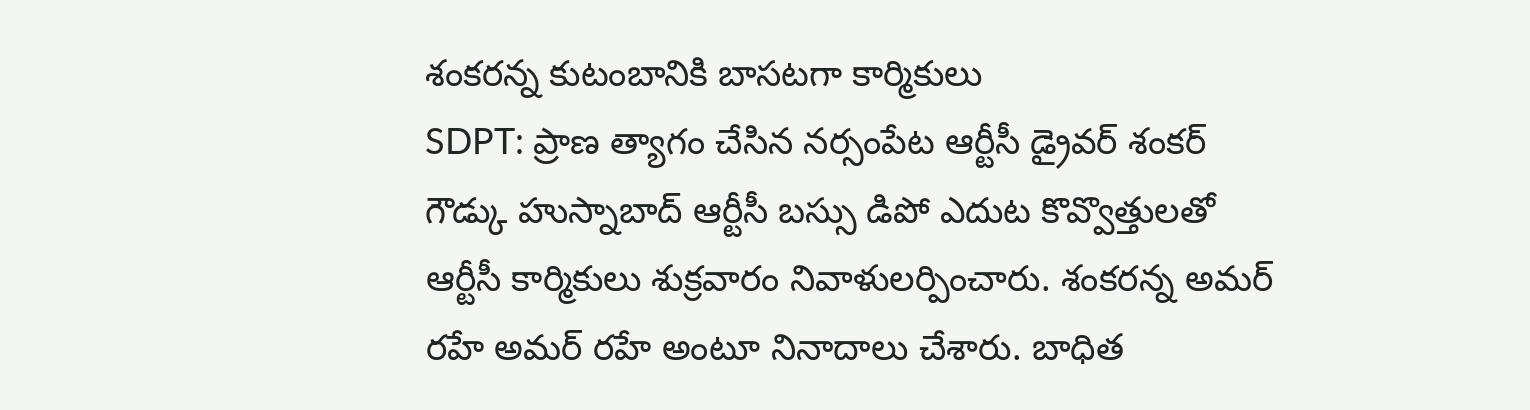శంకరన్న కుటంబానికి బాసటగా కార్మికులు
SDPT: ప్రాణ త్యాగం చేసిన నర్సంపేట ఆర్టీసీ డ్రైవర్ శంకర్ గౌడ్కు హుస్నాబాద్ ఆర్టీసీ బస్సు డిపో ఎదుట కొవ్వొత్తులతో ఆర్టీసీ కార్మికులు శుక్రవారం నివాళులర్పించారు. శంకరన్న అమర్ రహే అమర్ రహే అంటూ నినాదాలు చేశారు. బాధిత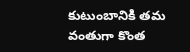కుటుంబానికి తమ వంతుగా కొంత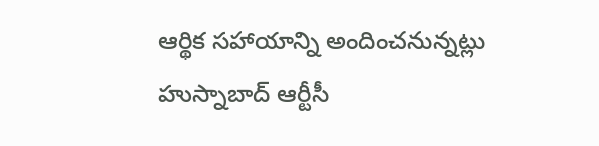ఆర్థిక సహాయాన్ని అందించనున్నట్లు హుస్నాబాద్ ఆర్టీసీ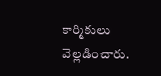కార్మికులు వెల్లడించారు.